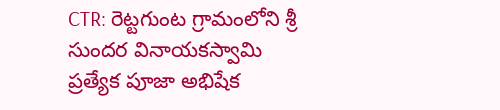CTR: రెట్టగుంట గ్రామంలోని శ్రీ సుందర వినాయకస్వామి ప్రత్యేక పూజా అభిషేక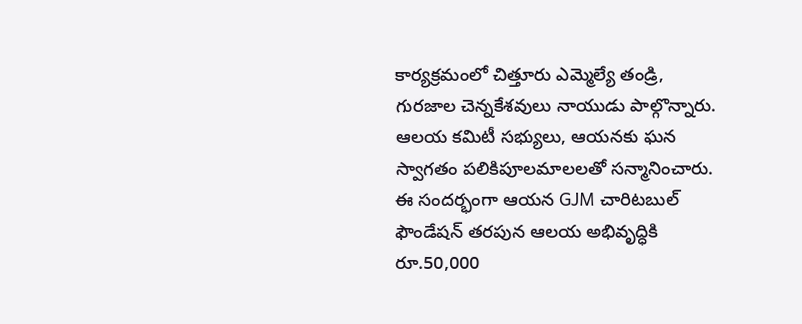కార్యక్రమంలో చిత్తూరు ఎమ్మెల్యే తండ్రి, గురజాల చెన్నకేశవులు నాయుడు పాల్గొన్నారు. ఆలయ కమిటీ సభ్యులు, ఆయనకు ఘన స్వాగతం పలికిపూలమాలలతో సన్మానించారు. ఈ సందర్భంగా ఆయన GJM చారిటబుల్ ఫౌండేషన్ తరపున ఆలయ అభివృద్ధికి రూ.50,000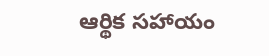ఆర్థిక సహాయం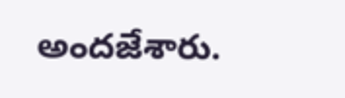అందజేశారు.